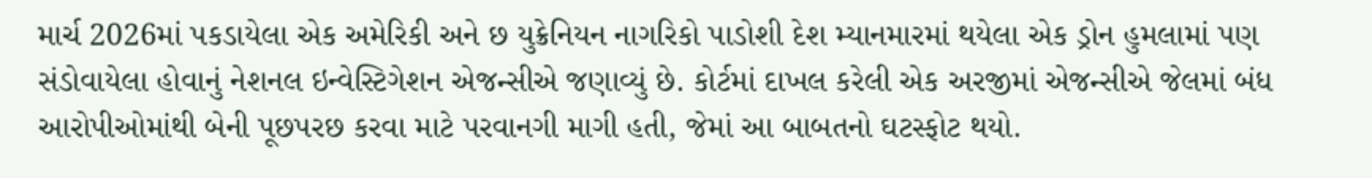માર્ચ 2026માં પકડાયેલા એક અમેરિકી અને છ યુક્રેનિયન નાગરિકો પાડોશી દેશ મ્યાનમારમાં થયેલા એક ડ્રોન હુમલામાં પણ સંડોવાયેલા હોવાનું નેશનલ ઇન્વેસ્ટિગેશન એજન્સીએ જણાવ્યું છે. કોર્ટમાં દાખલ કરેલી એક અરજીમાં એજન્સીએ જેલમાં બંધ આરોપીઓમાંથી બેની પૂછપરછ કરવા માટે પરવાનગી માગી હતી, જેમાં આ બાબતનો ઘટસ્ફોટ થયો.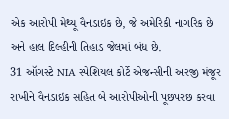એક આરોપી મેથ્યૂ વૈનડાઇક છે, જે અમેરિકી નાગરિક છે અને હાલ દિલ્હીની તિહાડ જેલમાં બંધ છે.
31 ઑગસ્ટે NIA સ્પેશિયલ કોર્ટે એજન્સીની અરજી મંજૂર રાખીને વૈનડાઇક સહિત બે આરોપીઓની પૂછપરછ કરવા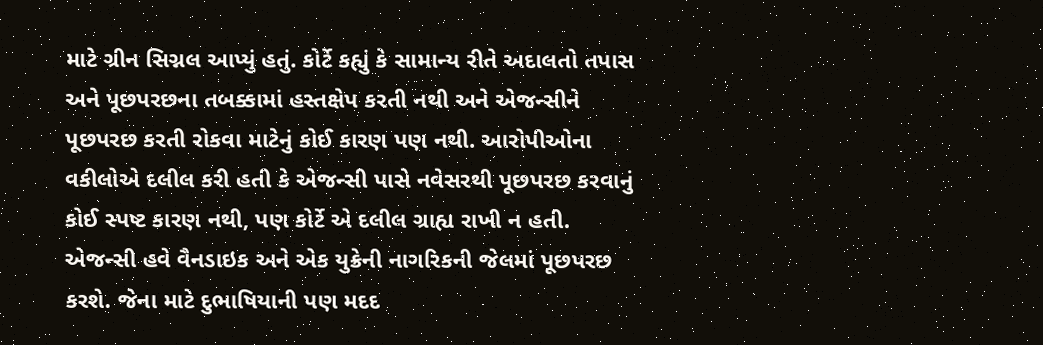માટે ગ્રીન સિગ્નલ આપ્યું હતું. કોર્ટે કહ્યું કે સામાન્ય રીતે અદાલતો તપાસ અને પૂછપરછના તબક્કામાં હસ્તક્ષેપ કરતી નથી અને એજન્સીને પૂછપરછ કરતી રોકવા માટેનું કોઈ કારણ પણ નથી. આરોપીઓના વકીલોએ દલીલ કરી હતી કે એજન્સી પાસે નવેસરથી પૂછપરછ કરવાનું કોઈ સ્પષ્ટ કારણ નથી, પણ કોર્ટે એ દલીલ ગ્રાહ્ય રાખી ન હતી.
એજન્સી હવે વૈનડાઇક અને એક યુક્રેની નાગરિકની જેલમાં પૂછપરછ કરશે. જેના માટે દુભાષિયાની પણ મદદ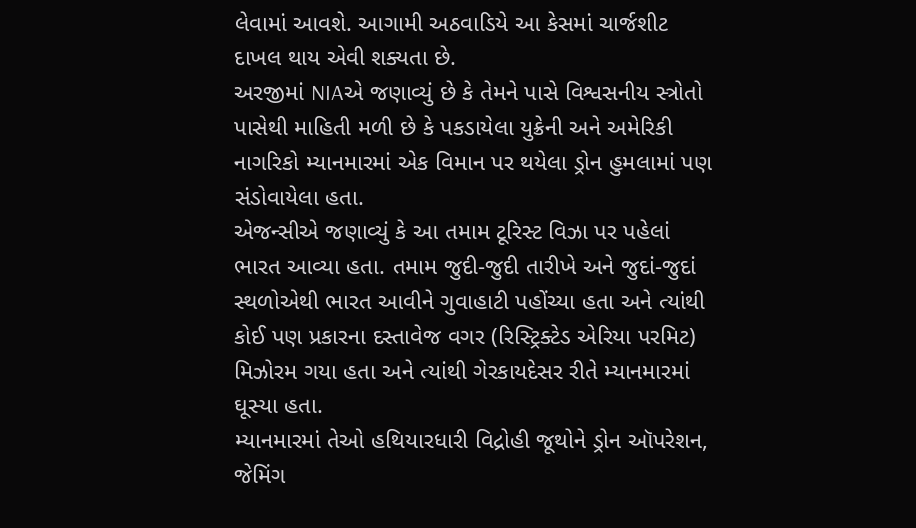લેવામાં આવશે. આગામી અઠવાડિયે આ કેસમાં ચાર્જશીટ દાખલ થાય એવી શક્યતા છે.
અરજીમાં NIAએ જણાવ્યું છે કે તેમને પાસે વિશ્વસનીય સ્ત્રોતો પાસેથી માહિતી મળી છે કે પકડાયેલા યુક્રેની અને અમેરિકી નાગરિકો મ્યાનમારમાં એક વિમાન પર થયેલા ડ્રોન હુમલામાં પણ સંડોવાયેલા હતા.
એજન્સીએ જણાવ્યું કે આ તમામ ટૂરિસ્ટ વિઝા પર પહેલાં ભારત આવ્યા હતા. તમામ જુદી-જુદી તારીખે અને જુદાં-જુદાં સ્થળોએથી ભારત આવીને ગુવાહાટી પહોંચ્યા હતા અને ત્યાંથી કોઈ પણ પ્રકારના દસ્તાવેજ વગર (રિસ્ટ્રિક્ટેડ એરિયા પરમિટ) મિઝોરમ ગયા હતા અને ત્યાંથી ગેરકાયદેસર રીતે મ્યાનમારમાં ઘૂસ્યા હતા.
મ્યાનમારમાં તેઓ હથિયારધારી વિદ્રોહી જૂથોને ડ્રોન ઑપરેશન, જેમિંગ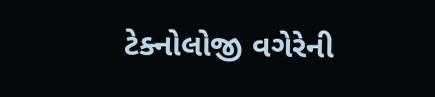ટેક્નોલોજી વગેરેની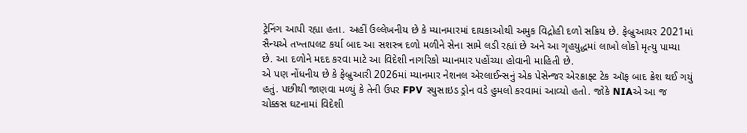ટ્રેનિંગ આપી રહ્યા હતા. અહીં ઉલ્લેખનીય છે કે મ્યાનમારમાં દાયકાઓથી અમુક વિદ્રોહી દળો સક્રિય છે. ફેબ્રુઆયર 2021માં સૈન્યએ તખ્તાપલટ કર્યા બાદ આ સશસ્ત્ર દળો મળીને સેના સામે લડી રહ્યાં છે અને આ ગૃહયુદ્ધમાં લાખો લોકો મૃત્યુ પામ્યા છે. આ દળોને મદદ કરવા માટે આ વિદેશી નાગરિકો મ્યાનમાર પહોંચ્યા હોવાની માહિતી છે.
એ પણ નોંધનીય છે કે ફેબ્રુઆરી 2026માં મ્યાનમાર નેશનલ એરલાઈન્સનું એક પેસેન્જર એરક્રાફ્ટ ટેક ઑફ બાદ ક્રેશ થઈ ગયું હતું. પછીથી જાણવા મળ્યું કે તેની ઉપર FPV સ્યુસાઇડ ડ્રોન વડે હુમલો કરવામાં આવ્યો હતો. જોકે NIAએ આ જ ચોક્કસ ઘટનામાં વિદેશી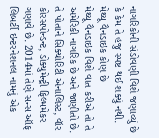નાગરિકોની સંડોવણી વિશે જણાવ્યું છે કે કેમ તે હજુ સ્પષ્ટ થઈ શક્યું નથી.
મેથ્યૂ વૈનડાઇક કોણ છે
મેથ્યૂ વૈનડાઇક વિશે વાત કરીએ તો તે અમેરિકી નાગરિક છે અને જાણીતો છે. તે પોતાને સિક્યોરિટી એનાલિસ્ટ, વૉર કોરસપોન્ડન્ટ, ડોક્યુમેન્ટ્રી ફિલ્મમેકર ગણાવે છે. 2014માં તેણે સન્સ ઑફ લિબર્ટી ઇન્ટરનેશનલ નામનું એક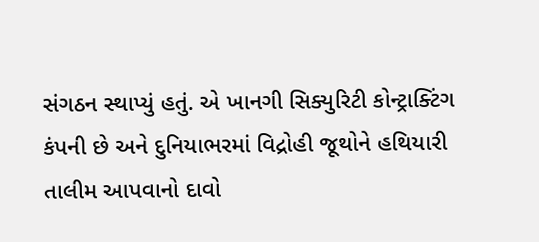સંગઠન સ્થાપ્યું હતું. એ ખાનગી સિક્યુરિટી કોન્ટ્રાક્ટિંગ કંપની છે અને દુનિયાભરમાં વિદ્રોહી જૂથોને હથિયારી તાલીમ આપવાનો દાવો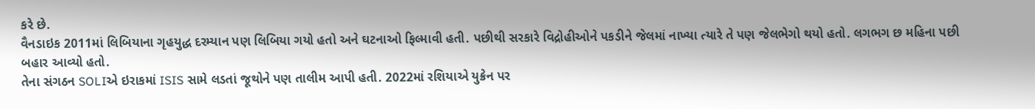કરે છે.
વૈનડાઇક 2011માં લિબિયાના ગૃહયુદ્ધ દરમ્યાન પણ લિબિયા ગયો હતો અને ઘટનાઓ ફિલ્માવી હતી. પછીથી સરકારે વિદ્રોહીઓને પકડીને જેલમાં નાખ્યા ત્યારે તે પણ જેલભેગો થયો હતો. લગભગ છ મહિના પછી બહાર આવ્યો હતો.
તેના સંગઠન SOLIએ ઇરાકમાં ISIS સામે લડતાં જૂથોને પણ તાલીમ આપી હતી. 2022માં રશિયાએ યુક્રેન પર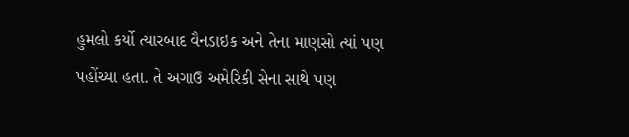હુમલો કર્યો ત્યારબાદ વૈનડાઇક અને તેના માણસો ત્યાં પણ પહોંચ્યા હતા. તે અગાઉ અમેરિકી સેના સાથે પણ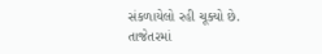સંકળાયેલો રહી ચૂક્યો છે. તાજેતરમાં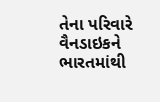તેના પરિવારે વૈનડાઇકને ભારતમાંથી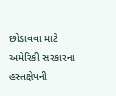છોડાવવા માટે અમેરિકી સરકારના હસ્તક્ષેપની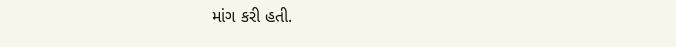માંગ કરી હતી.